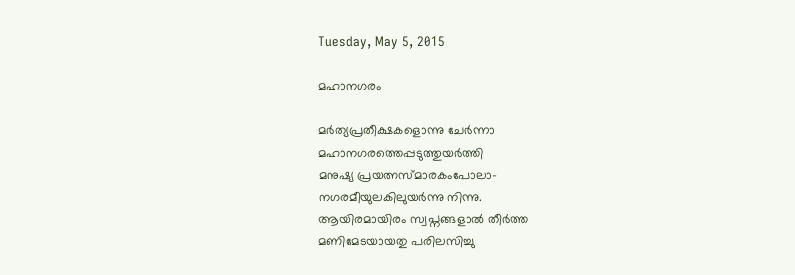Tuesday, May 5, 2015

മഹാനഗരം

മർത്യപ്രതീക്ഷകളൊന്നു ചേർന്നാ
മഹാനഗരത്തെപ്പടുത്തുയർത്തി
മനുഷ്യ പ്രയത്നസ്മാരകംപോലാ-
നഗരമീയുലകിലുയർന്നു നിന്നു.
ആയിരമായിരം സ്വപ്നങ്ങളാൽ തീർത്ത
മണിമേടയായതു പരിലസിച്ചു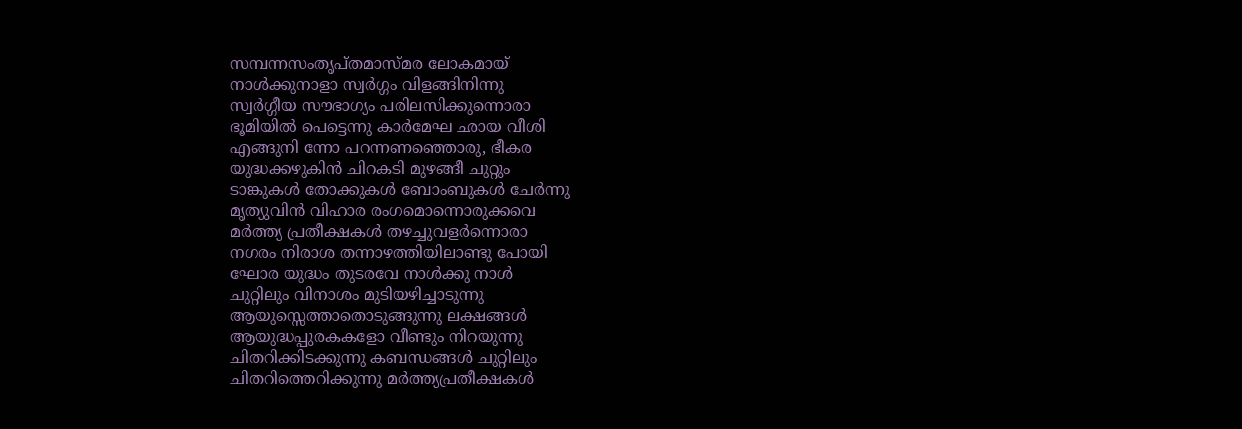സമ്പന്നസംതൃപ്തമാസ്മര ലോകമായ്
നാൾക്കുനാളാ സ്വർഗ്ഗം വിളങ്ങിനിന്നു
സ്വർഗ്ഗീയ സൗഭാഗ്യം പരിലസിക്കുന്നൊരാ
ഭൂമിയിൽ പെട്ടെന്നു കാർമേഘ ഛായ വീശി
എങ്ങുനി ന്നോ പറന്നണഞ്ഞൊരു, ഭീകര
യുദ്ധക്കഴുകിൻ ചിറകടി മുഴങ്ങീ ചുറ്റും
ടാങ്കുകൾ തോക്കുകൾ ബോംബുകൾ ചേർന്നു
മൃത്യുവിൻ വിഹാര രംഗമൊന്നൊരുക്കവെ
മർത്ത്യ പ്രതീക്ഷകൾ തഴച്ചുവളർന്നൊരാ
നഗരം നിരാശ തന്നാഴത്തിയിലാണ്ടു പോയി
ഘോര യുദ്ധം തുടരവേ നാൾക്കു നാൾ
ചുറ്റിലും വിനാശം മുടിയഴിച്ചാടുന്നു
ആയുസ്സെത്താതൊടുങ്ങുന്നു ലക്ഷങ്ങൾ
ആയുദ്ധപ്പുരകകളോ വീണ്ടും നിറയുന്നു
ചിതറിക്കിടക്കുന്നു കബന്ധങ്ങൾ ചുറ്റിലും
ചിതറിത്തെറിക്കുന്നു മർത്ത്യപ്രതീക്ഷകൾ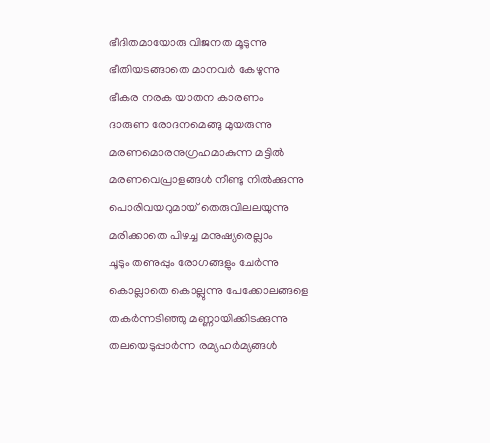ഭീദിതമായോരു വിജനത മൂടുന്നു
ഭീതിയടങ്ങാതെ മാനവർ കേഴുന്നു
ഭീകര നരക യാതന കാരണം
ദാരുണ രോദനമെങ്ങു മുയരുന്നു
മരണമൊരനുഗ്രഹമാകുന്ന മട്ടിൽ
മരണവെപ്രാളങ്ങൾ നീണ്ടു നിൽക്കുന്നു
പൊരിവയറുമായ് തെരുവിലലയുന്നു
മരിക്കാതെ പിഴച്ച മനുഷ്യരെല്ലാം
ചൂടും തണുപ്പും രോഗങ്ങളും ചേർന്നു
കൊല്ലാതെ കൊല്ലുന്നു പേക്കോലങ്ങളെ
തകർന്നടിഞ്ഞു മണ്ണായിക്കിടക്കുന്നു
തലയെടുപ്പാർന്ന രമ്യഹർമ്യങ്ങൾ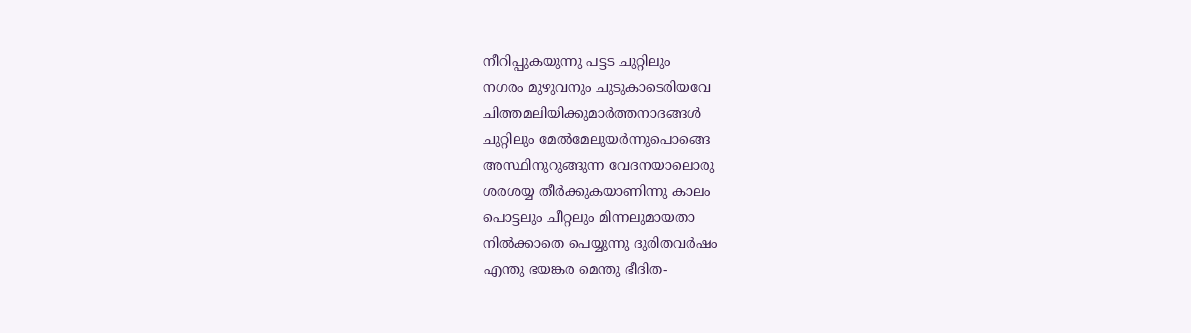നീറിപ്പുകയുന്നു പട്ടട ചുറ്റിലും
നഗരം മുഴുവനും ചുടുകാടെരിയവേ
ചിത്തമലിയിക്കുമാർത്തനാദങ്ങൾ
ചുറ്റിലും മേൽമേലുയർന്നുപൊങ്ങെ
അസ്ഥിനുറുങ്ങുന്ന വേദനയാലൊരു
ശരശയ്യ തീർക്കുകയാണിന്നു കാലം
പൊട്ടലും ചീറ്റലും മിന്നലുമായതാ
നിൽക്കാതെ പെയ്യുന്നു ദുരിതവർഷം
എന്തു ഭയങ്കര മെന്തു ഭീദിത-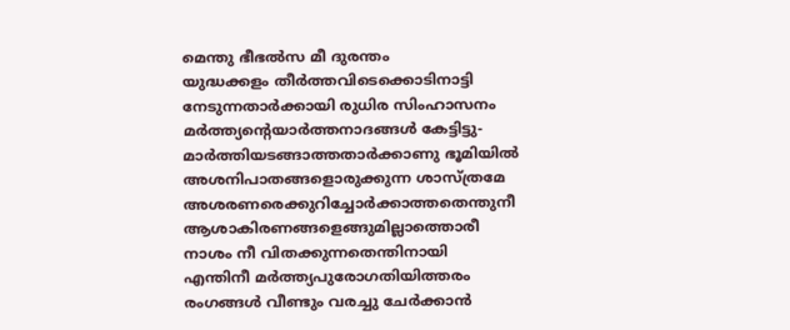മെന്തു ഭീഭൽസ മീ ദുരന്തം
യുദ്ധക്കളം തീർത്തവിടെക്കൊടിനാട്ടി
നേടുന്നതാർക്കായി രുധിര സിംഹാസനം
മർത്ത്യന്റെയാർത്തനാദങ്ങൾ കേട്ടിട്ടു-
മാർത്തിയടങ്ങാത്തതാർക്കാണു ഭൂമിയിൽ
അശനിപാതങ്ങളൊരുക്കുന്ന ശാസ്ത്രമേ
അശരണരെക്കുറിച്ചോർക്കാത്തതെന്തുനീ
ആശാകിരണങ്ങളെങ്ങുമില്ലാത്തൊരീ
നാശം നീ വിതക്കുന്നതെന്തിനായി
എന്തിനീ മർത്ത്യപുരോഗതിയിത്തരം
രംഗങ്ങൾ വീണ്ടും വരച്ചു ചേർക്കാൻ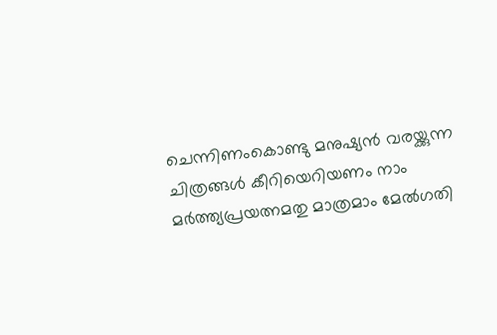ചെന്നിണംകൊണ്ടു മനുഷ്യൻ വരയ്ക്കുന്ന
ചിത്രങ്ങൾ കീറിയെറിയണം നാം
മർത്ത്യപ്രയത്നമതു മാത്രമാം മേൽഗതി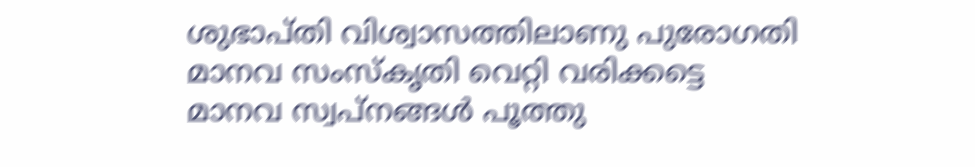ശുഭാപ്തി വിശ്വാസത്തിലാണു പുരോഗതി
മാനവ സംസ്കൃതി വെറ്റി വരിക്കട്ടെ
മാനവ സ്വപ്നങ്ങൾ പൂത്തു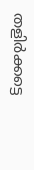തളിർക്കട്ടെ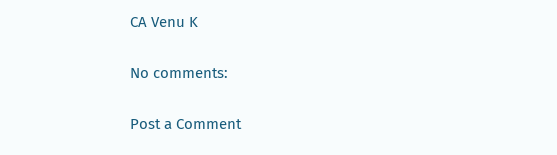CA Venu K

No comments:

Post a Comment